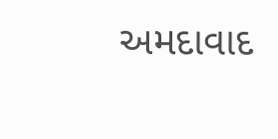અમદાવાદ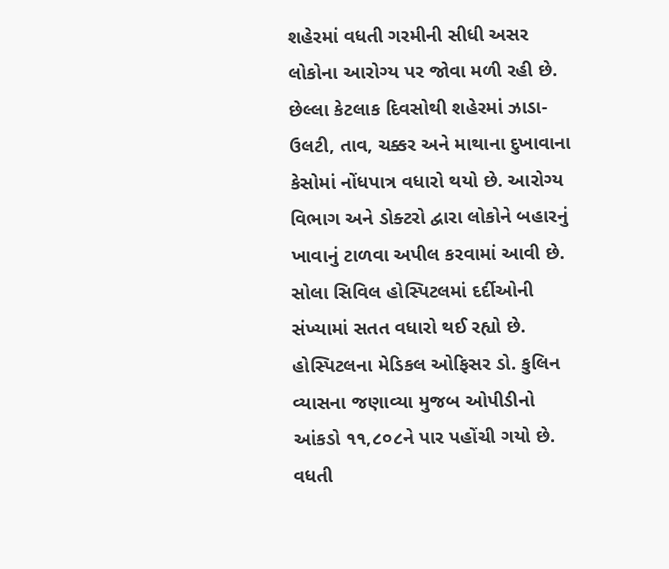શહેરમાં વધતી ગરમીની સીધી અસર લોકોના આરોગ્ય પર જોવા મળી રહી છે. છેલ્લા કેટલાક દિવસોથી શહેરમાં ઝાડા-ઉલટી, તાવ, ચક્કર અને માથાના દુખાવાના કેસોમાં નોંધપાત્ર વધારો થયો છે. આરોગ્ય વિભાગ અને ડોક્ટરો દ્વારા લોકોને બહારનું ખાવાનું ટાળવા અપીલ કરવામાં આવી છે.
સોલા સિવિલ હોસ્પિટલમાં દર્દીઓની સંખ્યામાં સતત વધારો થઈ રહ્યો છે. હોસ્પિટલના મેડિકલ ઓફિસર ડો. કુલિન વ્યાસના જણાવ્યા મુજબ ઓપીડીનો આંકડો ૧૧,૮૦૮ને પાર પહોંચી ગયો છે. વધતી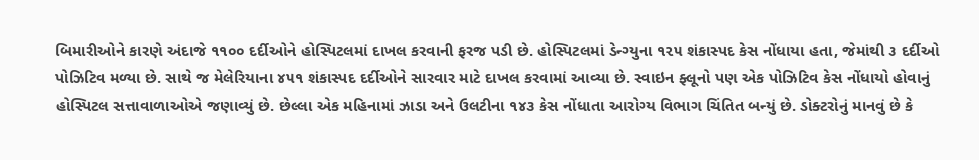બિમારીઓને કારણે અંદાજે ૧૧૦૦ દર્દીઓને હોસ્પિટલમાં દાખલ કરવાની ફરજ પડી છે. હોસ્પિટલમાં ડેન્ગ્યુના ૧૨૫ શંકાસ્પદ કેસ નોંધાયા હતા, જેમાંથી ૩ દર્દીઓ પોઝિટિવ મળ્યા છે. સાથે જ મેલેરિયાના ૪૫૧ શંકાસ્પદ દર્દીઓને સારવાર માટે દાખલ કરવામાં આવ્યા છે. સ્વાઇન ફ્લૂનો પણ એક પોઝિટિવ કેસ નોંધાયો હોવાનું હોસ્પિટલ સત્તાવાળાઓએ જણાવ્યું છે. છેલ્લા એક મહિનામાં ઝાડા અને ઉલટીના ૧૪૩ કેસ નોંધાતા આરોગ્ય વિભાગ ચિંતિત બન્યું છે. ડોક્ટરોનું માનવું છે કે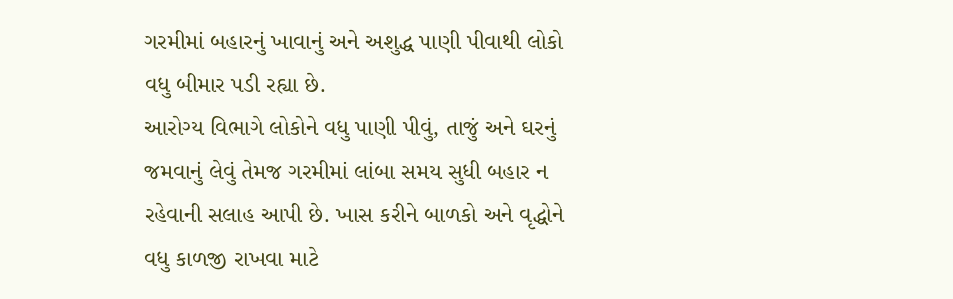ગરમીમાં બહારનું ખાવાનું અને અશુદ્ધ પાણી પીવાથી લોકો વધુ બીમાર પડી રહ્યા છે.
આરોગ્ય વિભાગે લોકોને વધુ પાણી પીવું, તાજું અને ઘરનું જમવાનું લેવું તેમજ ગરમીમાં લાંબા સમય સુધી બહાર ન રહેવાની સલાહ આપી છે. ખાસ કરીને બાળકો અને વૃદ્ધોને વધુ કાળજી રાખવા માટે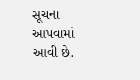સૂચના આપવામાં આવી છે.